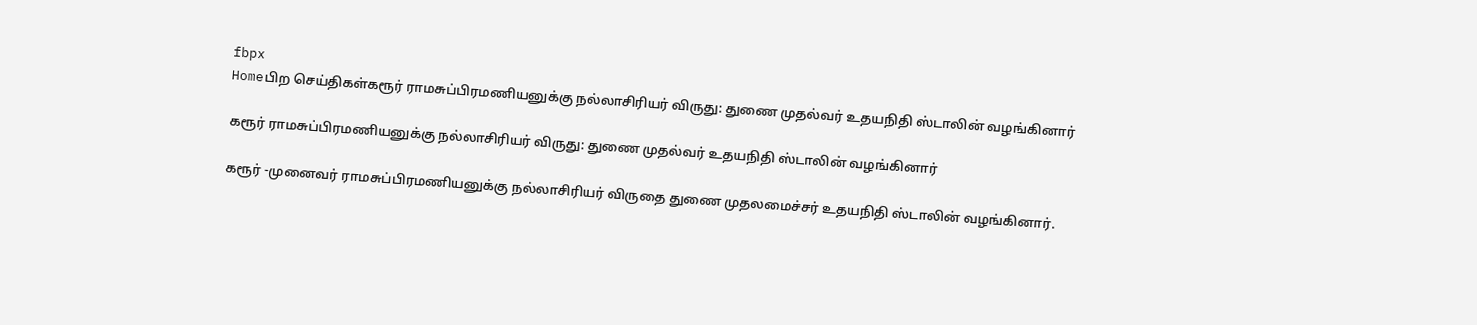fbpx
Homeபிற செய்திகள்கரூர் ராமசுப்பிரமணியனுக்கு நல்லாசிரியர் விருது: துணை முதல்வர் உதயநிதி ஸ்டாலின் வழங்கினார்

கரூர் ராமசுப்பிரமணியனுக்கு நல்லாசிரியர் விருது: துணை முதல்வர் உதயநிதி ஸ்டாலின் வழங்கினார்

கரூர் -முனைவர் ராமசுப்பிரமணியனுக்கு நல்லாசிரியர் விருதை துணை முதலமைச்சர் உதயநிதி ஸ்டாலின் வழங்கினார்.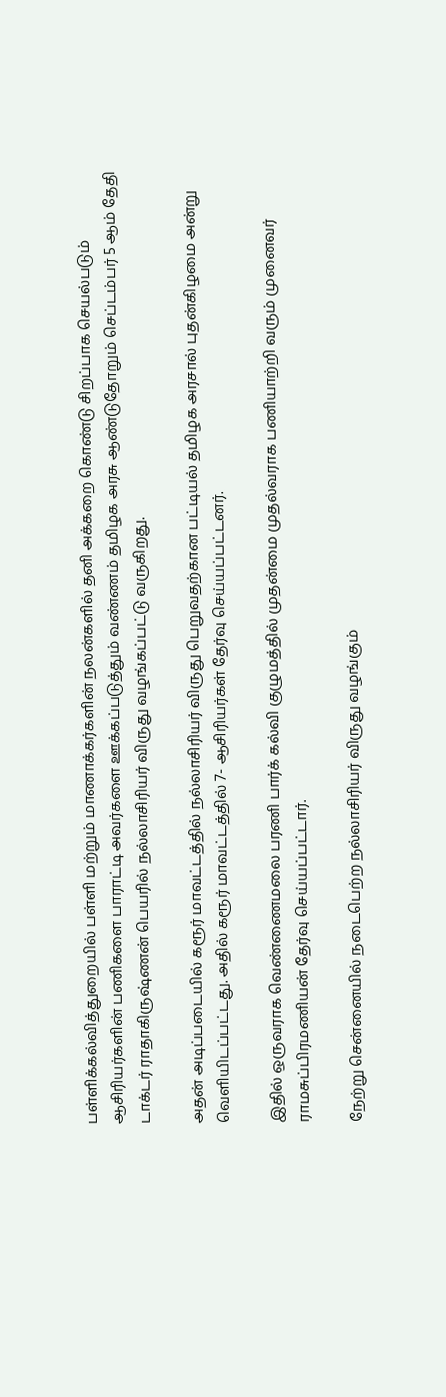பள்ளிக்கல்வித்துறையில் பள்ளி மற்றும் மாணாக்கர்களின் நலன்களில் தனி அக்கறை கொண்டு சிறப்பாக செயல்படும் ஆசிரியர்களின் பணிகளை பாராட்டி அவர்களை ஊக்கப்படுத்தும் வண்ணம் தமிழக அரசு ஆண்டுதோறும் செப்டம்பர் 5 ஆம் தேதி டாக்டர் ராதாகிருஷ்ணன் பெயரில் நல்லாசிரியர் விருது வழங்கப்பட்டு வருகிறது.

அதன் அடிப்படையில் கரூர் மாவட்டத்தில் நல்லாசிரியர் விருது பெறுவதற்கான பட்டியல் தமிழக அரசால் புதன்கிழமை அன்று வெளியிடப்பட்டது. அதில் கரூர் மாவட்டத்தில் 7- ஆசிரியர்கள் தேர்வு செய்யப்பட்டனர்.

இதில் ஒருவராக வெண்ணைமலை பரணி பார்க் கல்வி குழுமத்தில் முதன்மை முதல்வராக பணியாற்றி வரும் முனைவர் ராமசுப்பிரமணியன் தேர்வு செய்யப்பட்டார்.

நேற்று சென்னையில் நடைபெற்ற நல்லாசிரியர் விருது வழங்கும்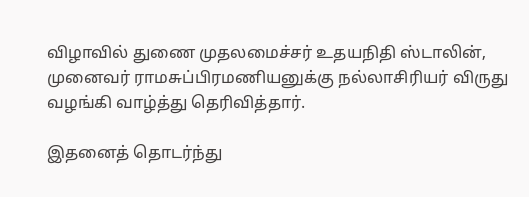விழாவில் துணை முதலமைச்சர் உதயநிதி ஸ்டாலின், முனைவர் ராமசுப்பிரமணியனுக்கு நல்லாசிரியர் விருது வழங்கி வாழ்த்து தெரிவித்தார்.

இதனைத் தொடர்ந்து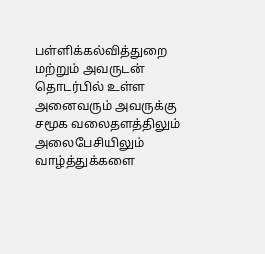பள்ளிக்கல்வித்துறை மற்றும் அவருடன் தொடர்பில் உள்ள அனைவரும் அவருக்கு சமூக வலைதளத்திலும் அலைபேசியிலும் வாழ்த்துக்களை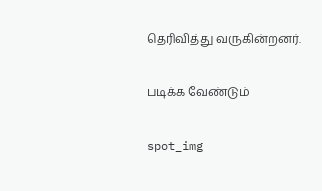தெரிவித்து வருகின்றனர்.

படிக்க வேண்டும்

spot_img